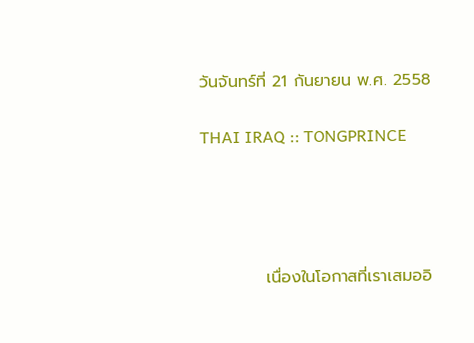วันจันทร์ที่ 21 กันยายน พ.ศ. 2558

THAI IRAQ :: TONGPRINCE




           เนื่องในโอกาสที่เราเสมออิ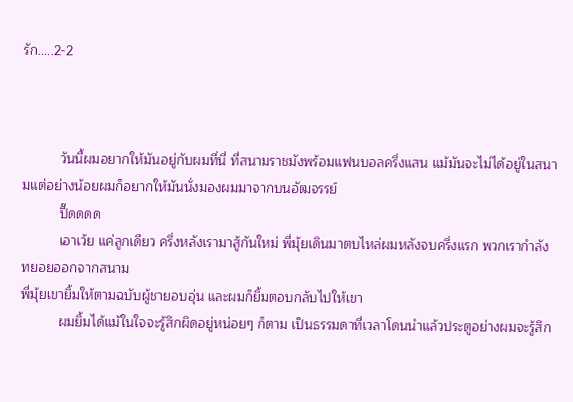รัก.....2-2



          วันนี้ผมอยากให้มันอยู่กับผมที่นี่ ที่สนามราชมังพร้อมแฟนบอลครึ่งแสน แม้มันจะไม่ได้อยู่ในสนามแต่อย่างน้อยผมก็อยากให้มันนั่งมองผมมาจากบนอัฒจรรย์
          ปี๊ดดดด
          เอาเว้ย แค่ลูกเดียว ครึ่งหลังเรามาสู้กันใหม่ พี่มุ้ยเดินมาตบไหล่ผมหลังจบครึ่งแรก พวกเรากำลังทยอยออกจากสนาม
พี่มุ้ยเขายิ้มให้ตามฉบับผู้ชายอบอุ่น และผมก็ยิ้มตอบกลับไปให้เขา
          ผมยิ้มได้แม้ในใจจะรู้สึกผิดอยู่หน่อยๆ ก็ตาม เป็นธรรมดาที่เวลาโดนนำแล้วประตูอย่างผมจะรู้สึก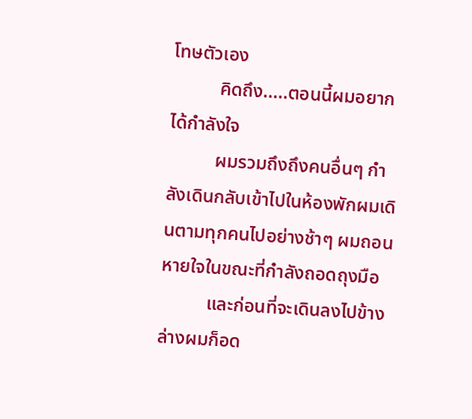โทษตัวเอง
          คิดถึง.....ตอนนี้ผมอยากได้กำลังใจ
          ผมรวมถึงถึงคนอื่นๆ กำลังเดินกลับเข้าไปในห้องพักผมเดินตามทุกคนไปอย่างช้าๆ ผมถอนหายใจในขณะที่กำลังถอดถุงมือ
          และก่อนที่จะเดินลงไปข้างล่างผมก็อด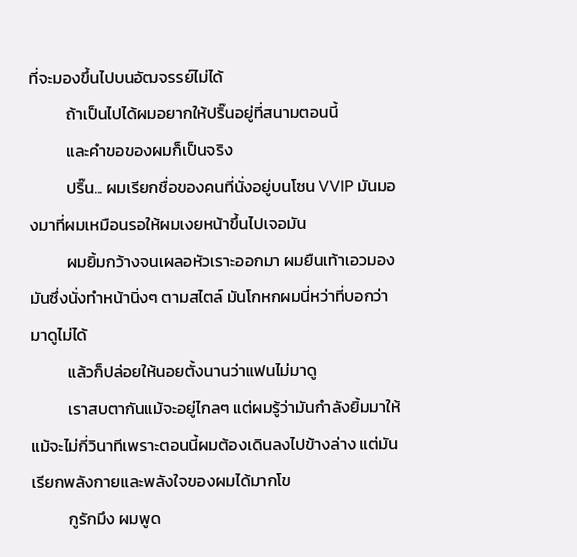ที่จะมองขึ้นไปบนอัฒจรรย์ไม่ได้
          ถ้าเป็นไปได้ผมอยากให้ปริ๊นอยู่ที่สนามตอนนี้
          และคำขอของผมก็เป็นจริง
          ปริ๊น... ผมเรียกชื่อของคนที่นั่งอยู่บนโซน VVIP มันมองมาที่ผมเหมือนรอให้ผมเงยหน้าขึ้นไปเจอมัน
          ผมยิ้มกว้างจนเผลอหัวเราะออกมา ผมยืนเท้าเอวมองมันซึ่งนั่งทำหน้านิ่งๆ ตามสไตล์ มันโกหกผมนี่หว่าที่บอกว่ามาดูไม่ได้
          แล้วก็ปล่อยให้นอยตั้งนานว่าแฟนไม่มาดู
          เราสบตากันแม้จะอยู่ไกลๆ แต่ผมรู้ว่ามันกำลังยิ้มมาให้ แม้จะไม่กี่วินาทีเพราะตอนนี้ผมต้องเดินลงไปข้างล่าง แต่มันเรียกพลังกายและพลังใจของผมได้มากโข
          กูรักมึง ผมพูด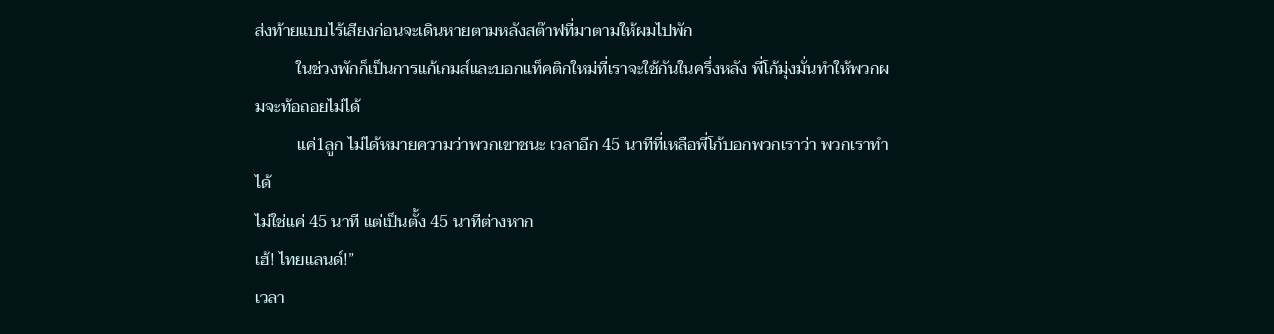ส่งท้ายแบบไร้เสียงก่อนจะเดินหายตามหลังสต๊าฟที่มาตามให้ผมไปพัก
          ในช่วงพักก็เป็นการแก้เกมส์และบอกแท็คติกใหม่ที่เราจะใช้กันในครึ่งหลัง พี่โก้มุ่งมั่นทำให้พวกผมจะท้อถอยไม่ได้
          แค่1ลูก ไม่ได้หมายความว่าพวกเขาชนะ เวลาอีก 45 นาทีที่เหลือพี่โก้บอกพวกเราว่า พวกเราทำได้
ไม่ใช่แค่ 45 นาที แต่เป็นตั้ง 45 นาทีต่างหาก
เฮ้! ไทยแลนด์!”
เวลา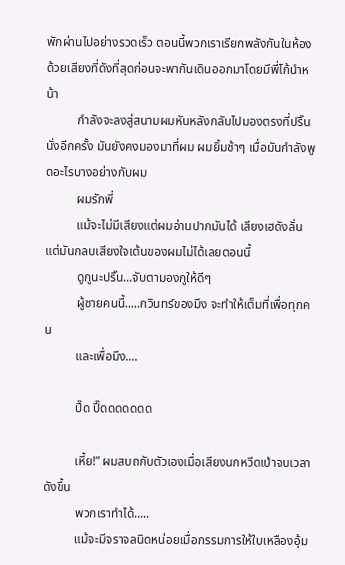พักผ่านไปอย่างรวดเร็ว ตอนนี้พวกเราเรียกพลังกันในห้องด้วยเสียงที่ดังที่สุดก่อนจะพากันเดินออกมาโดยมีพี่โก้นำหน้า
          กำลังจะลงสู่สนามผมหันหลังกลับไปมองตรงที่ปริ๊นนั่งอีกครั้ง มันยังคงมองมาที่ผม ผมยิ้มช้าๆ เมื่อมันกำลังพูดอะไรบางอย่างกับผม
          ผมรักพี่
          แม้จะไม่มีเสียงแต่ผมอ่านปากมันได้ เสียงเฮดังลั่นแต่มันกลบเสียงใจเต้นของผมไม่ได้เลยตอนนี้
          ดูกูนะปริ๊น...จับตามองกูให้ดีๆ
          ผู้ชายคนนี้.....กวินทร์ของมึง จะทำให้เต็มที่เพื่อทุกคน
          และเพื่อมึง....

          ปี๊ด ปี๊ดดดดดดด

          เหี้ย!” ผมสบถกับตัวเองเมื่อเสียงนกหวีดเป่าจบเวลาดังขึ้น
          พวกเราทำได้.....
          แม้จะมีจราจลนิดหน่อยเมื่อกรรมการให้ใบเหลืองอุ้ม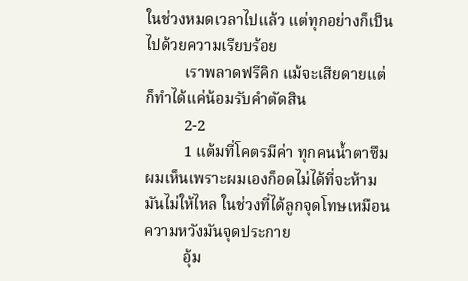ในช่วงหมดเวลาไปแล้ว แต่ทุกอย่างก็เป็นไปด้วยความเรียบร้อย
          เราพลาดฟรีคิก แม้จะเสียดายแต่ก็ทำได้แค่น้อมรับคำตัดสิน
          2-2
          1 แต้มที่โคตรมีค่า ทุกคนน้ำตาซึมผมเห็นเพราะผมเองก็อดไม่ได้ที่จะห้ามมันไม่ให้ไหล ในช่วงที่ได้ลูกจุดโทษเหมือนความหวังมันจุดประกาย
          อุ้ม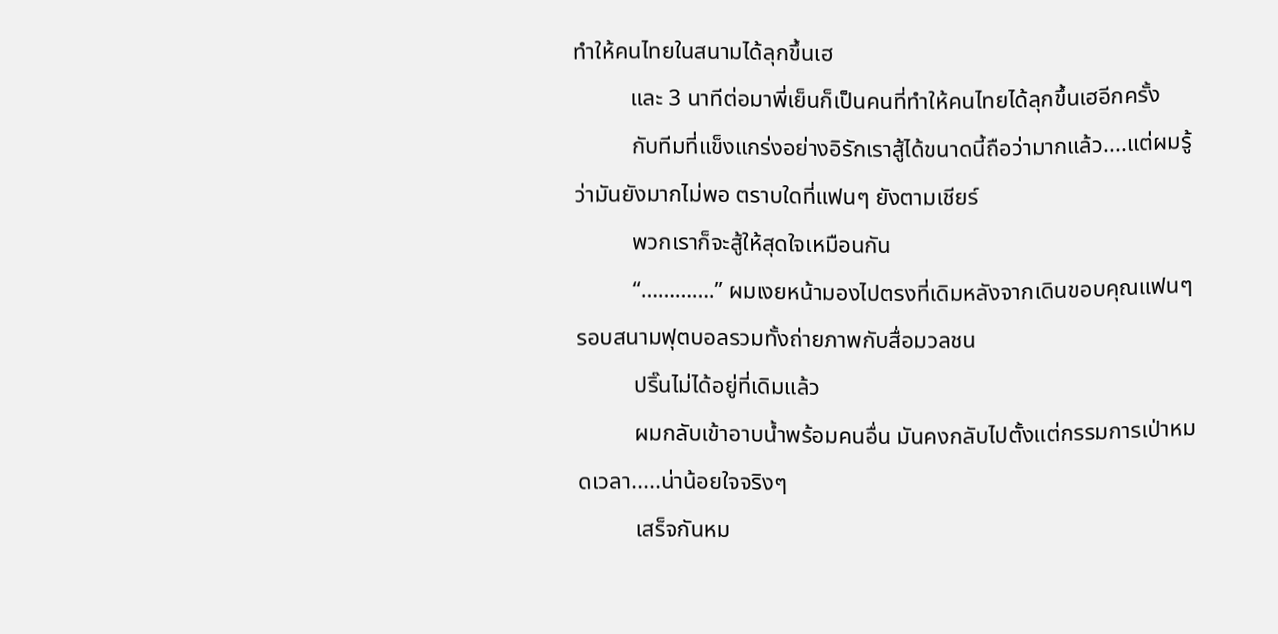ทำให้คนไทยในสนามได้ลุกขึ้นเฮ
          และ 3 นาทีต่อมาพี่เย็นก็เป็นคนที่ทำให้คนไทยได้ลุกขึ้นเฮอีกครั้ง
          กับทีมที่แข็งแกร่งอย่างอิรักเราสู้ได้ขนาดนี้ถือว่ามากแล้ว....แต่ผมรู้ว่ามันยังมากไม่พอ ตราบใดที่แฟนๆ ยังตามเชียร์
          พวกเราก็จะสู้ให้สุดใจเหมือนกัน
          “………….” ผมเงยหน้ามองไปตรงที่เดิมหลังจากเดินขอบคุณแฟนๆ รอบสนามฟุตบอลรวมทั้งถ่ายภาพกับสื่อมวลชน
          ปริ๊นไม่ได้อยู่ที่เดิมแล้ว
          ผมกลับเข้าอาบน้ำพร้อมคนอื่น มันคงกลับไปตั้งแต่กรรมการเป่าหมดเวลา.....น่าน้อยใจจริงๆ
          เสร็จกันหม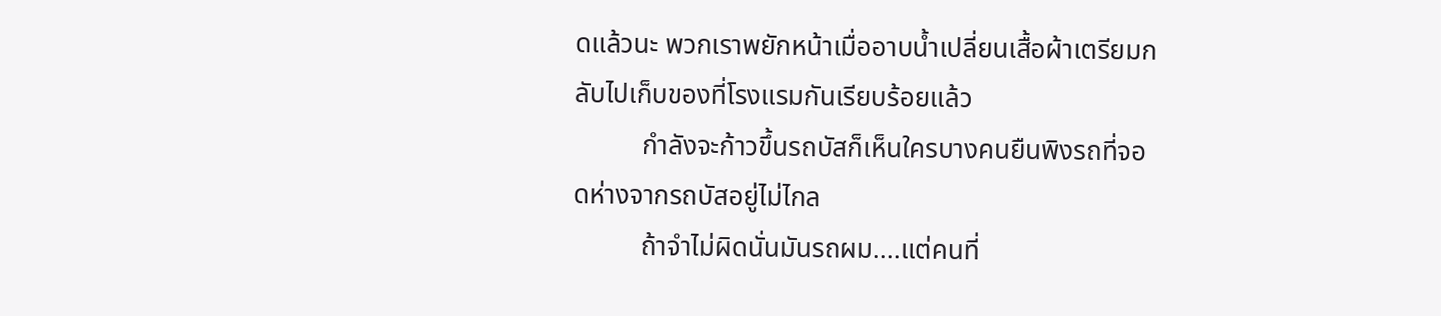ดแล้วนะ พวกเราพยักหน้าเมื่ออาบน้ำเปลี่ยนเสื้อผ้าเตรียมกลับไปเก็บของที่โรงแรมกันเรียบร้อยแล้ว
          กำลังจะก้าวขึ้นรถบัสก็เห็นใครบางคนยืนพิงรถที่จอดห่างจากรถบัสอยู่ไม่ไกล
          ถ้าจำไม่ผิดนั่นมันรถผม....แต่คนที่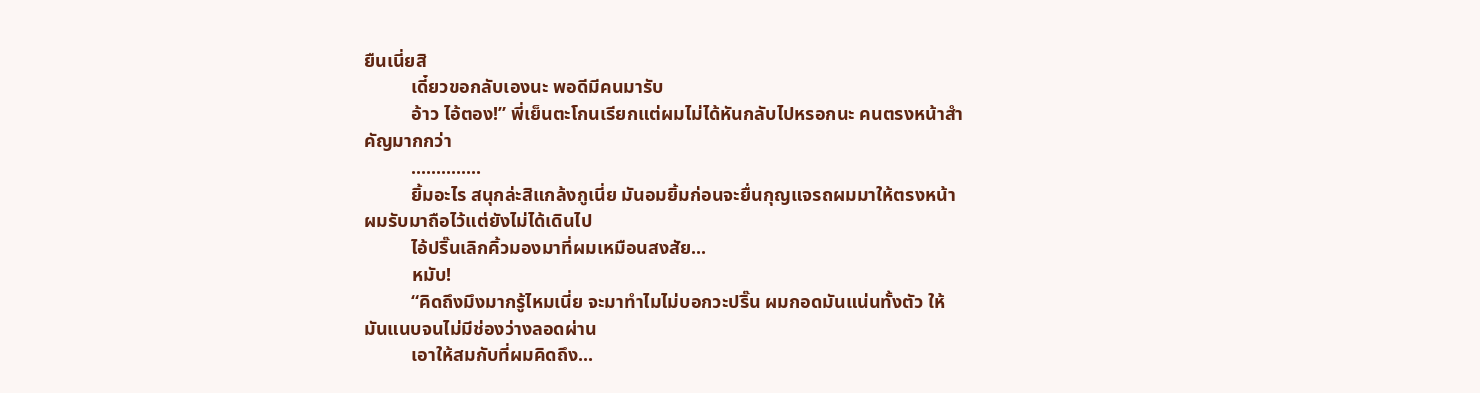ยืนเนี่ยสิ
          เดี๋ยวขอกลับเองนะ พอดีมีคนมารับ
          อ้าว ไอ้ตอง!” พี่เย็นตะโกนเรียกแต่ผมไม่ได้หันกลับไปหรอกนะ คนตรงหน้าสำคัญมากกว่า
          ..............
          ยิ้มอะไร สนุกล่ะสิแกล้งกูเนี่ย มันอมยิ้มก่อนจะยื่นกุญแจรถผมมาให้ตรงหน้า ผมรับมาถือไว้แต่ยังไม่ได้เดินไป
          ไอ้ปริ๊นเลิกคิ้วมองมาที่ผมเหมือนสงสัย...
          หมับ!
          “คิดถึงมึงมากรู้ไหมเนี่ย จะมาทำไมไม่บอกวะปริ๊น ผมกอดมันแน่นทั้งตัว ให้มันแนบจนไม่มีช่องว่างลอดผ่าน
          เอาให้สมกับที่ผมคิดถึง...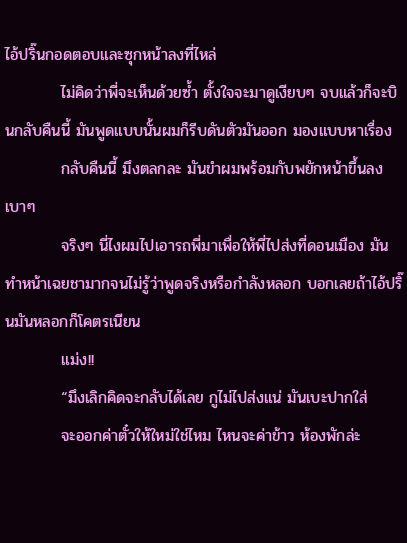ไอ้ปริ๊นกอดตอบและซุกหน้าลงที่ไหล่
          ไม่คิดว่าพี่จะเห็นด้วยซ้ำ ตั้งใจจะมาดูเงียบๆ จบแล้วก็จะบินกลับคืนนี้ มันพูดแบบนั้นผมก็รีบดันตัวมันออก มองแบบหาเรื่อง
          กลับคืนนี้ มึงตลกละ มันขำผมพร้อมกับพยักหน้าขึ้นลงเบาๆ
          จริงๆ นี่ไงผมไปเอารถพี่มาเพื่อให้พี่ไปส่งที่ดอนเมือง มันทำหน้าเฉยชามากจนไม่รู้ว่าพูดจริงหรือกำลังหลอก บอกเลยถ้าไอ้ปริ๊นมันหลอกก็โคตรเนียน
          แม่ง!!
          “มึงเลิกคิดจะกลับได้เลย กูไม่ไปส่งแน่ มันเบะปากใส่
          จะออกค่าตั๋วให้ใหม่ใช่ไหม ไหนจะค่าข้าว ห้องพักล่ะ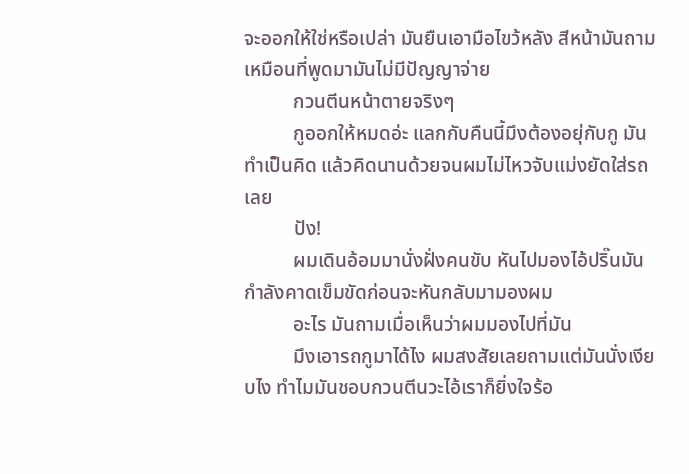จะออกให้ใช่หรือเปล่า มันยืนเอามือไขว้หลัง สีหน้ามันถามเหมือนที่พูดมามันไม่มีปัญญาจ่าย
          กวนตีนหน้าตายจริงๆ
          กูออกให้หมดอ่ะ แลกกับคืนนี้มึงต้องอยุ่กับกู มันทำเป็นคิด แล้วคิดนานด้วยจนผมไม่ไหวจับแม่งยัดใส่รถเลย
          ปัง!
          ผมเดินอ้อมมานั่งฝั่งคนขับ หันไปมองไอ้ปริ๊นมันกำลังคาดเข็มขัดก่อนจะหันกลับมามองผม
          อะไร มันถามเมื่อเห็นว่าผมมองไปที่มัน
          มึงเอารถกูมาได้ไง ผมสงสัยเลยถามแต่มันนั่งเงียบไง ทำไมมันชอบกวนตีนวะไอ้เราก็ยิ่งใจร้อ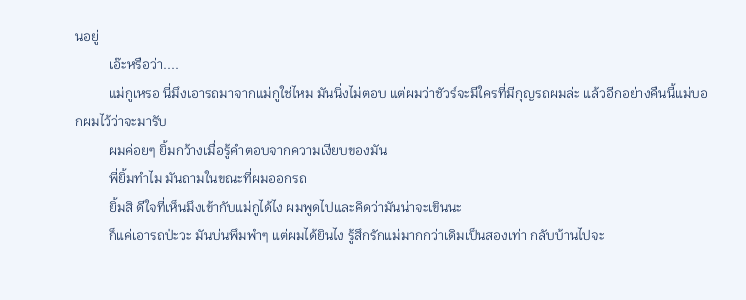นอยู่
          เอ๊ะหรือว่า....
          แม่กูเหรอ นี่มึงเอารถมาจากแม่กูใช่ไหม มันนิ่งไม่ตอบ แต่ผมว่าชัวร์จะมีใครที่มีกุญรถผมล่ะ แล้วอีกอย่างคืนนี้แม่บอกผมไว้ว่าจะมารับ
          ผมค่อยๆ ยิ้มกว้างเมื่อรู้คำตอบจากความเงียบของมัน
          พี่ยิ้มทำไม มันถามในขณะที่ผมออกรถ
          ยิ้มสิ ดีใจที่เห็นมึงเข้ากับแม่กูได้ไง ผมพูดไปและคิดว่ามันน่าจะเขินนะ
          ก็แค่เอารถป่ะวะ มันบ่นพึมพำๆ แต่ผมได้ยินไง รู้สึกรักแม่มากกว่าเดิมเป็นสองเท่า กลับบ้านไปจะ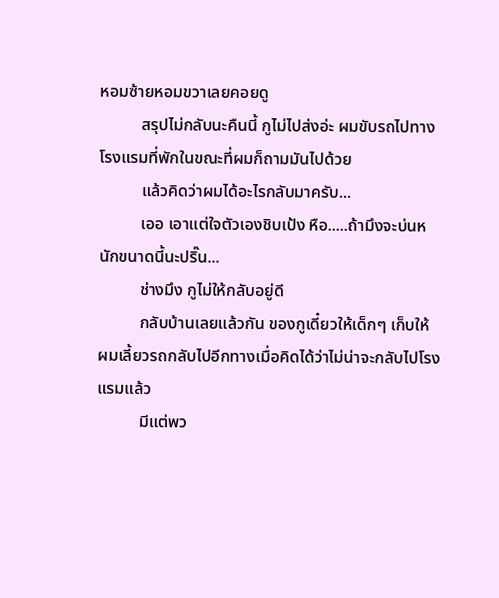หอมซ้ายหอมขวาเลยคอยดู
          สรุปไม่กลับนะคืนนี้ กูไม่ไปส่งอ่ะ ผมขับรถไปทางโรงแรมที่พักในขณะที่ผมก็ถามมันไปด้วย
          แล้วคิดว่าผมได้อะไรกลับมาครับ...
          เออ เอาแต่ใจตัวเองชิบเป้ง หือ.....ถ้ามึงจะบ่นหนักขนาดนี้นะปริ๊น...
          ช่างมึง กูไม่ให้กลับอยู่ดี
          กลับบ้านเลยแล้วกัน ของกูเดี๋ยวให้เด็กๆ เก็บให้ ผมเลี้ยวรถกลับไปอีกทางเมื่อคิดได้ว่าไม่น่าจะกลับไปโรงแรมแล้ว
          มีแต่พว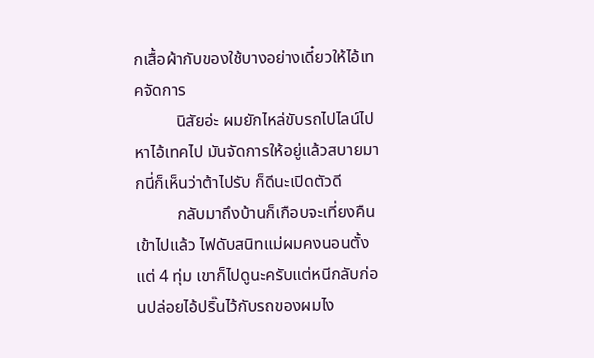กเสื้อผ้ากับของใช้บางอย่างเดี๋ยวให้ไอ้เทคจัดการ
          นิสัยอ่ะ ผมยักไหล่ขับรถไปไลน์ไปหาไอ้เทคไป มันจัดการให้อยู่แล้วสบายมากนี่ก็เห็นว่าต้าไปรับ ก็ดีนะเปิดตัวดี
          กลับมาถึงบ้านก็เกือบจะเที่ยงคืนเข้าไปแล้ว ไฟดับสนิทแม่ผมคงนอนตั้งแต่ 4 ทุ่ม เขาก็ไปดูนะครับแต่หนีกลับก่อนปล่อยไอ้ปริ๊นไว้กับรถของผมไง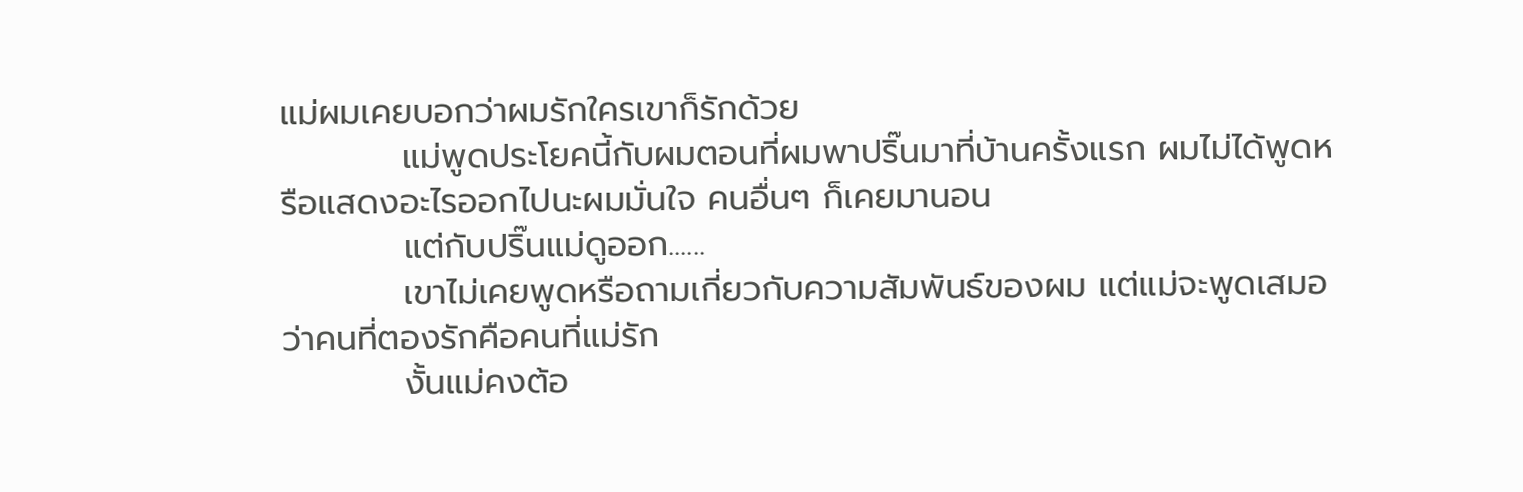แม่ผมเคยบอกว่าผมรักใครเขาก็รักด้วย
          แม่พูดประโยคนี้กับผมตอนที่ผมพาปริ๊นมาที่บ้านครั้งแรก ผมไม่ได้พูดหรือแสดงอะไรออกไปนะผมมั่นใจ คนอื่นๆ ก็เคยมานอน
          แต่กับปริ๊นแม่ดูออก......
          เขาไม่เคยพูดหรือถามเกี่ยวกับความสัมพันธ์ของผม แต่แม่จะพูดเสมอว่าคนที่ตองรักคือคนที่แม่รัก
          งั้นแม่คงต้อ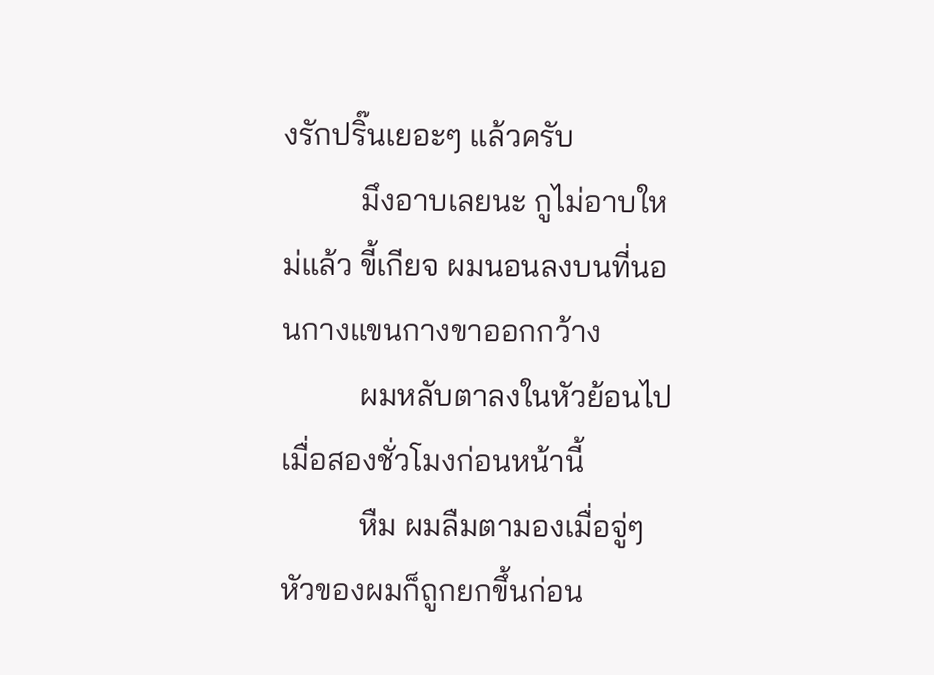งรักปริ๊นเยอะๆ แล้วครับ
          มึงอาบเลยนะ กูไม่อาบใหม่แล้ว ขี้เกียจ ผมนอนลงบนที่นอนกางแขนกางขาออกกว้าง
          ผมหลับตาลงในหัวย้อนไปเมื่อสองชั่วโมงก่อนหน้านี้
          หืม ผมลืมตามองเมื่อจู่ๆ หัวของผมก็ถูกยกขึ้นก่อน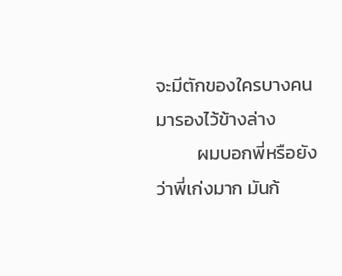จะมีตักของใครบางคนมารองไว้ข้างล่าง
          ผมบอกพี่หรือยังว่าพี่เก่งมาก มันก้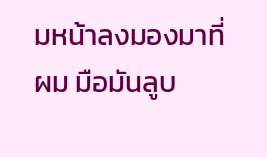มหน้าลงมองมาที่ผม มือมันลูบ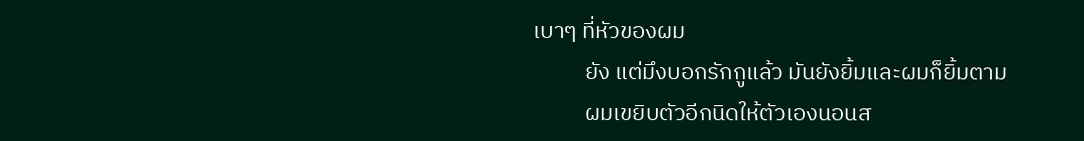เบาๆ ที่หัวของผม
          ยัง แต่มึงบอกรักกูแล้ว มันยังยิ้มและผมก็ยิ้มตาม
          ผมเขยิบตัวอีกนิดให้ตัวเองนอนส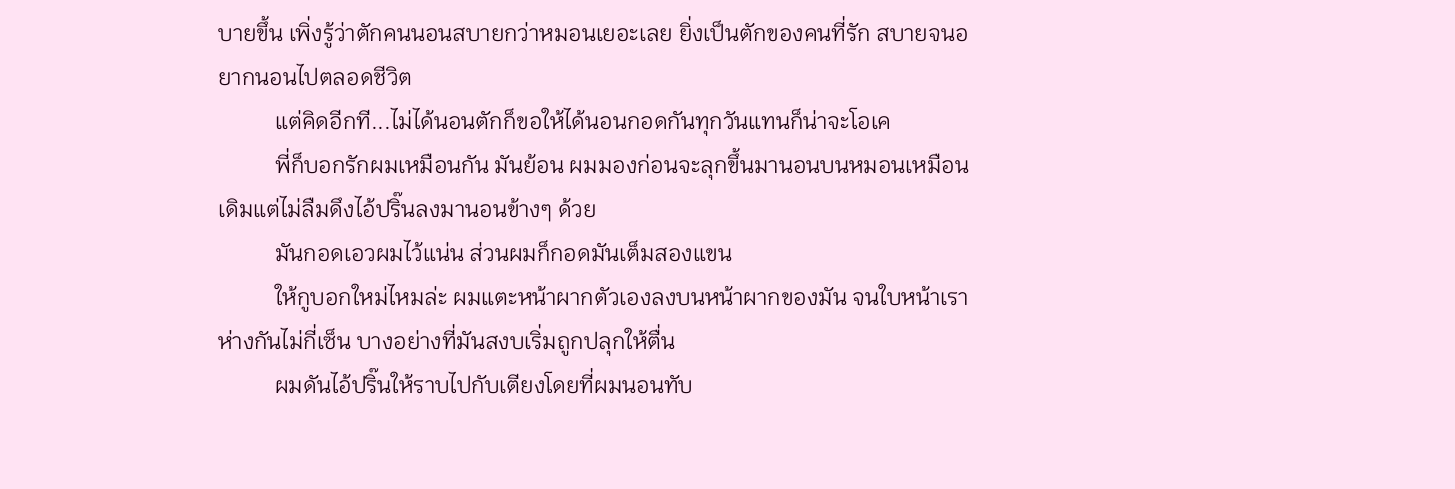บายขึ้น เพิ่งรู้ว่าตักคนนอนสบายกว่าหมอนเยอะเลย ยิ่งเป็นตักของคนที่รัก สบายจนอยากนอนไปตลอดชีวิต
          แต่คิดอีกที...ไม่ได้นอนตักก็ขอให้ได้นอนกอดกันทุกวันแทนก็น่าจะโอเค
          พี่ก็บอกรักผมเหมือนกัน มันย้อน ผมมองก่อนจะลุกขึ้นมานอนบนหมอนเหมือนเดิมแต่ไม่ลืมดึงไอ้ปริ๊นลงมานอนข้างๆ ด้วย
          มันกอดเอวผมไว้แน่น ส่วนผมก็กอดมันเต็มสองแขน
          ให้กูบอกใหม่ไหมล่ะ ผมแตะหน้าผากตัวเองลงบนหน้าผากของมัน จนใบหน้าเราห่างกันไม่กี่เซ็น บางอย่างที่มันสงบเริ่มถูกปลุกให้ตื่น
          ผมดันไอ้ปริ๊นให้ราบไปกับเตียงโดยที่ผมนอนทับ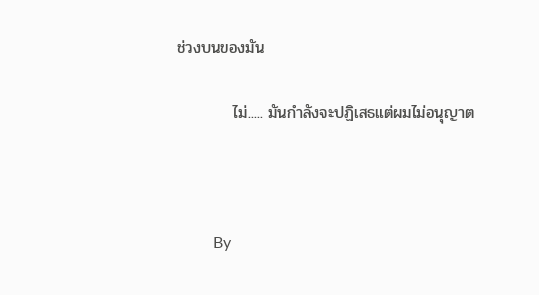ช่วงบนของมัน

          ไม่..... มันกำลังจะปฏิเสธแต่ผมไม่อนุญาต



         By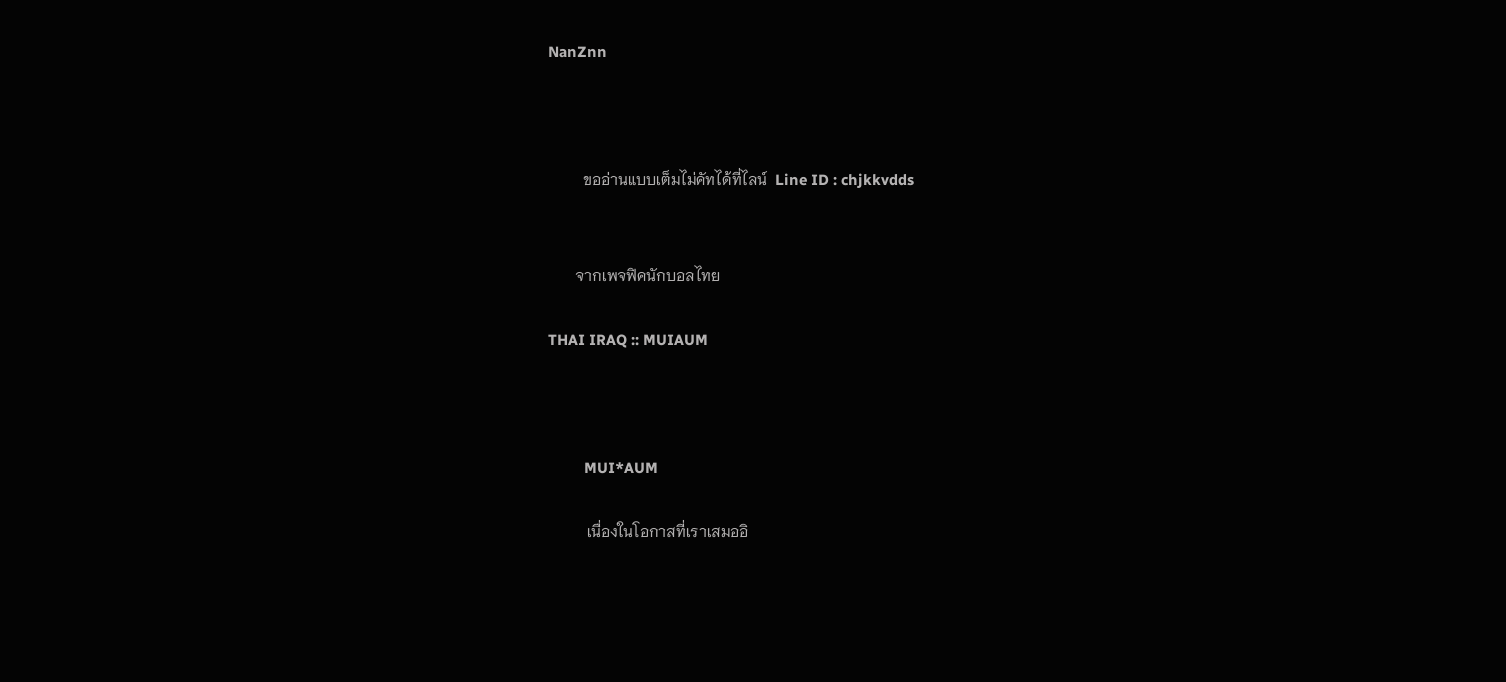NanZnn



         ขออ่านแบบเต็มไม่คัทได้ที่ไลน์  Line ID : chjkkvdds


       จากเพจฟิคนักบอลไทย

THAI IRAQ :: MUIAUM



         MUI*AUM

          เนื่องในโอกาสที่เราเสมออิ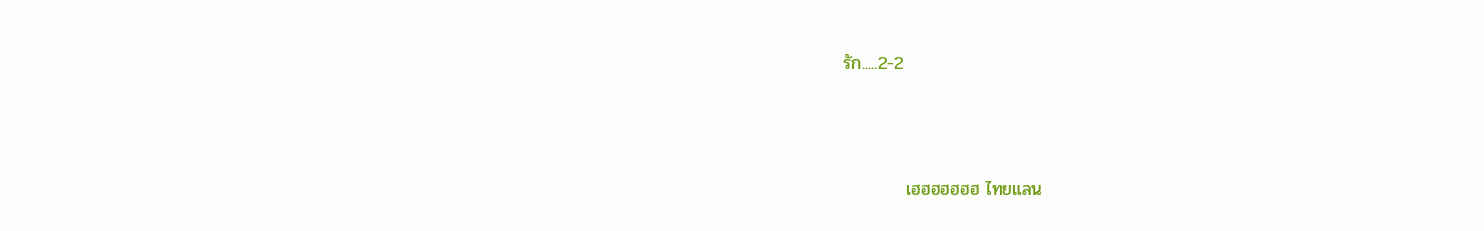รัก.....2-2




          เฮฮฮฮฮฮฮ ไทยแลน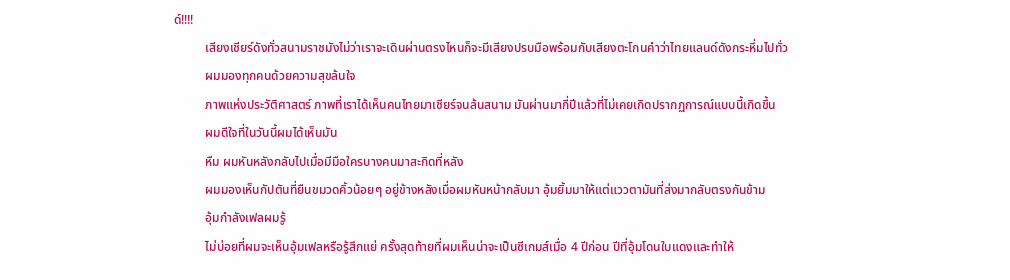ด์!!!!
          เสียงเชียร์ดังทั่วสนามราชมังไม่ว่าเราจะเดินผ่านตรงไหนก็จะมีเสียงปรบมือพร้อมกับเสียงตะโกนคำว่าไทยแลนด์ดังกระหึ่มไปทั่ว
          ผมมองทุกคนด้วยความสุขล้นใจ
          ภาพแห่งประวัติศาสตร์ ภาพที่เราได้เห็นคนไทยมาเชียร์จนล้นสนาม มันผ่านมากี่ปีแล้วที่ไม่เคยเกิดปรากฏการณ์แบบนี้เกิดขึ้น
          ผมดีใจที่ในวันนี้ผมได้เห็นมัน
          หืม ผมหันหลังกลับไปเมื่อมีมือใครบางคนมาสะกิดที่หลัง
          ผมมองเห็นกัปตันที่ยืนขมวดคิ้วน้อยๆ อยู่ข้างหลังเมื่อผมหันหน้ากลับมา อุ้มยิ้มมาให้แต่แววตามันที่ส่งมากลับตรงกันข้าม
          อุ้มกำลังเฟลผมรู้
          ไม่บ่อยที่ผมจะเห็นอุ้มเฟลหรือรู้สึกแย่ ครั้งสุดท้ายที่ผมเห็นน่าจะเป็นซีเกมส์เมื่อ 4 ปีก่อน ปีที่อุ้มโดนใบแดงและทำให้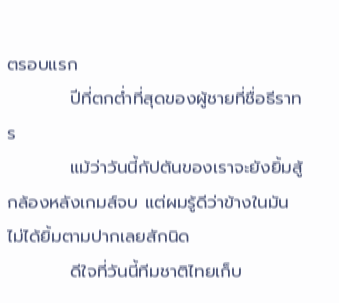ตรอบแรก
          ปีที่ตกต่ำที่สุดของผู้ชายที่ชื่อธีราทร
          แม้ว่าวันนี้กัปตันของเราจะยังยิ้มสู้กล้องหลังเกมส์จบ แต่ผมรู้ดีว่าข้างในมันไม่ได้ยิ้มตามปากเลยสักนิด
          ดีใจที่วันนี้ทีมชาติไทยเก็บ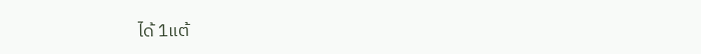ได้ 1แต้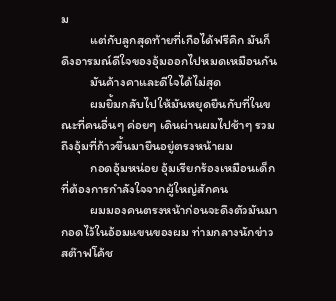ม
          แต่กับลูกสุดท้ายที่เกือได้ฟรีคิก มันก็ดึงอารมณ์ดีใจของอุ้มออกไปหมดเหมือนกัน
          มันค้างคาและดีใจได้ไม่สุด
          ผมยิ้มกลับไปให้มันหยุดยืนกับที่ในขณะที่คนอื่นๆ ค่อยๆ เดินผ่านผมไปช้าๆ รวมถึงอุ้มที่ก้าวขึ้นมายืนอยู่ตรงหน้าผม
          กอดอุ้มหน่อย อุ้มเรียกร้องเหมือนเด็กที่ต้องการกำลังใจจากผู้ใหญ่สักคน
          ผมมองคนตรงหน้าก่อนจะดึงตัวมันมากอดไว้ในอ้อมแขนของผม ท่ามกลางนักข่าว สต๊าฟโค้ช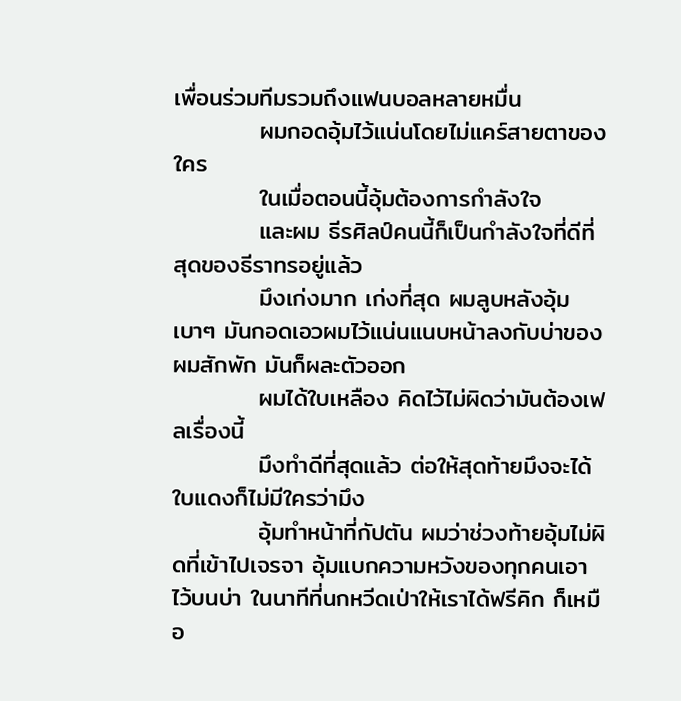เพื่อนร่วมทีมรวมถึงแฟนบอลหลายหมื่น
          ผมกอดอุ้มไว้แน่นโดยไม่แคร์สายตาของใคร
          ในเมื่อตอนนี้อุ้มต้องการกำลังใจ
          และผม ธีรศิลป์คนนี้ก็เป็นกำลังใจที่ดีที่สุดของธีราทรอยู่แล้ว
          มึงเก่งมาก เก่งที่สุด ผมลูบหลังอุ้มเบาๆ มันกอดเอวผมไว้แน่นแนบหน้าลงกับบ่าของผมสักพัก มันก็ผละตัวออก
          ผมได้ใบเหลือง คิดไว้ไม่ผิดว่ามันต้องเฟลเรื่องนี้
          มึงทำดีที่สุดแล้ว ต่อให้สุดท้ายมึงจะได้ใบแดงก็ไม่มีใครว่ามึง
          อุ้มทำหน้าที่กัปตัน ผมว่าช่วงท้ายอุ้มไม่ผิดที่เข้าไปเจรจา อุ้มแบกความหวังของทุกคนเอาไว้บนบ่า ในนาทีที่นกหวีดเป่าให้เราได้ฟรีคิก ก็เหมือ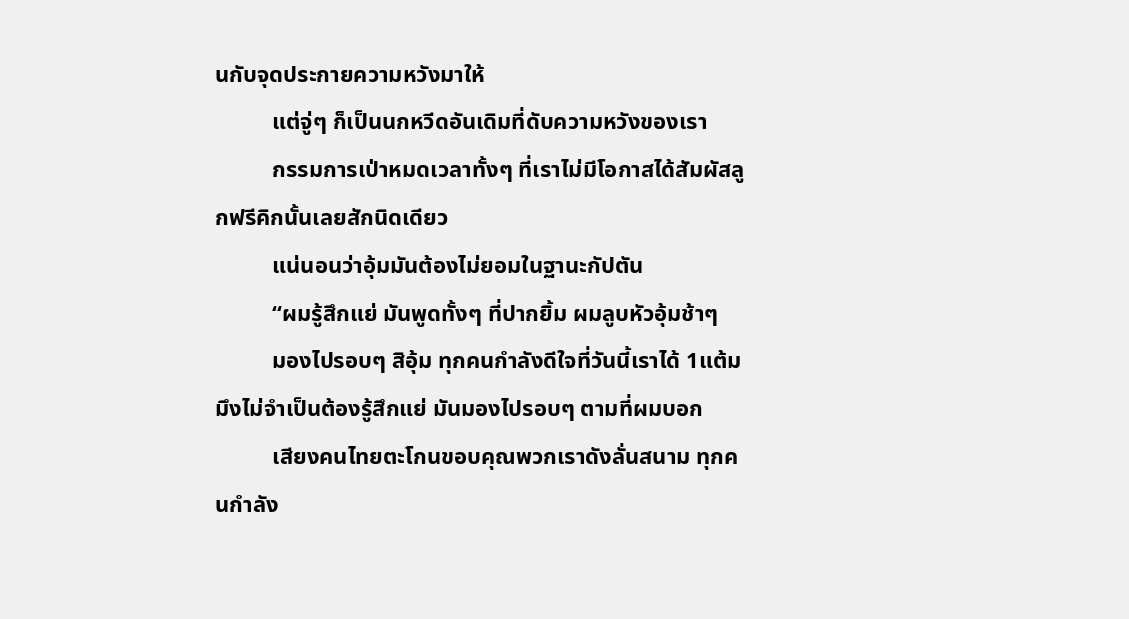นกับจุดประกายความหวังมาให้
          แต่จู่ๆ ก็เป็นนกหวีดอันเดิมที่ดับความหวังของเรา
          กรรมการเป่าหมดเวลาทั้งๆ ที่เราไม่มีโอกาสได้สัมผัสลูกฟรีคิกนั้นเลยสักนิดเดียว
          แน่นอนว่าอุ้มมันต้องไม่ยอมในฐานะกัปตัน
          “ผมรู้สึกแย่ มันพูดทั้งๆ ที่ปากยิ้ม ผมลูบหัวอุ้มช้าๆ
          มองไปรอบๆ สิอุ้ม ทุกคนกำลังดีใจที่วันนี้เราได้ 1แต้ม มึงไม่จำเป็นต้องรู้สึกแย่ มันมองไปรอบๆ ตามที่ผมบอก
          เสียงคนไทยตะโกนขอบคุณพวกเราดังลั่นสนาม ทุกคนกำลัง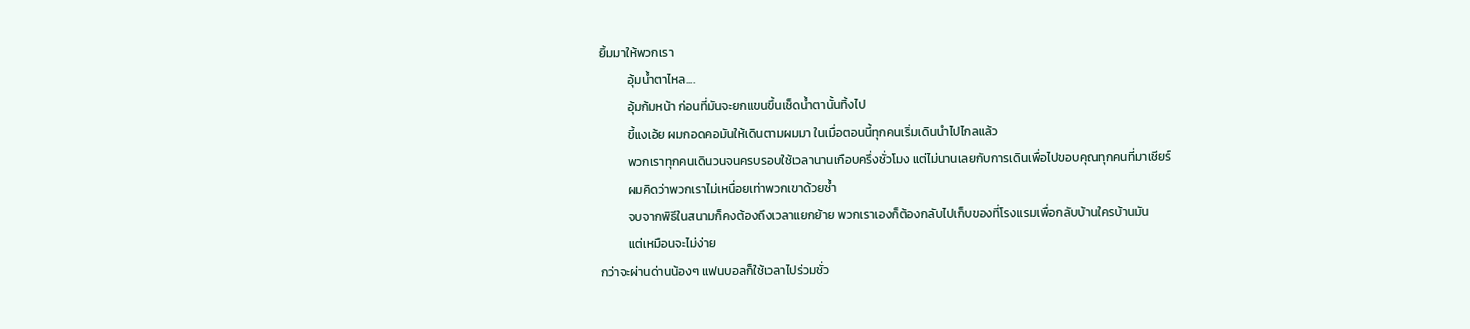ยิ้มมาให้พวกเรา
          อุ้มน้ำตาไหล....
          อุ้มก้มหน้า ก่อนที่มันจะยกแขนขึ้นเช็ดน้ำตานั้นทิ้งไป
          ขี้แงเอ้ย ผมกอดคอมันให้เดินตามผมมา ในเมื่อตอนนี้ทุกคนเริ่มเดินนำไปไกลแล้ว
          พวกเราทุกคนเดินวนจนครบรอบใช้เวลานานเกือบครึ่งชั่วโมง แต่ไม่นานเลยกับการเดินเพื่อไปขอบคุณทุกคนที่มาเชียร์
          ผมคิดว่าพวกเราไม่เหนื่อยเท่าพวกเขาด้วยซ้ำ
          จบจากพิธีในสนามก็คงต้องถึงเวลาแยกย้าย พวกเราเองก็ต้องกลับไปเก็บของที่โรงแรมเพื่อกลับบ้านใครบ้านมัน
          แต่เหมือนจะไม่ง่าย
กว่าจะผ่านด่านน้องๆ แฟนบอลก็ใช้เวลาไปร่วมชั่ว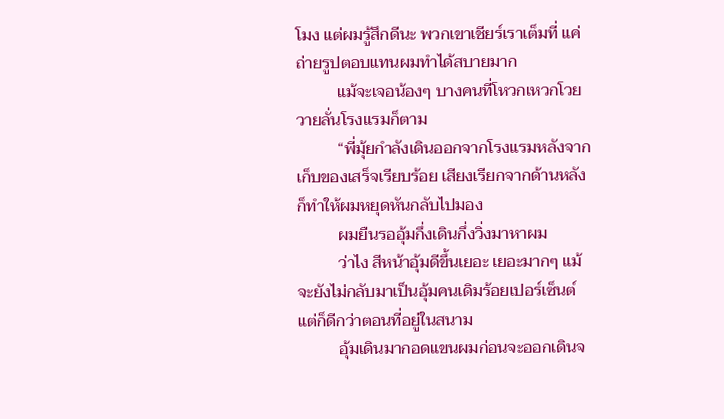โมง แต่ผมรู้สึกดีนะ พวกเขาเชียร์เราเต็มที่ แค่ถ่ายรูปตอบแทนผมทำได้สบายมาก
          แม้จะเจอน้องๆ บางคนที่โหวกเหวกโวยวายลั่นโรงแรมก็ตาม
          “พี่มุ้ยกำลังเดินออกจากโรงแรมหลังจากเก็บของเสร็จเรียบร้อย เสียงเรียกจากด้านหลังก็ทำให้ผมหยุดหันกลับไปมอง
          ผมยืนรออุ้มกึ่งเดินกึ่งวิ่งมาหาผม
          ว่าไง สีหน้าอุ้มดีขึ้นเยอะ เยอะมากๆ แม้จะยังไม่กลับมาเป็นอุ้มคนเดิมร้อยเปอร์เซ็นต์แต่ก็ดีกว่าตอนที่อยู่ในสนาม
          อุ้มเดินมากอดแขนผมก่อนจะออกเดินจ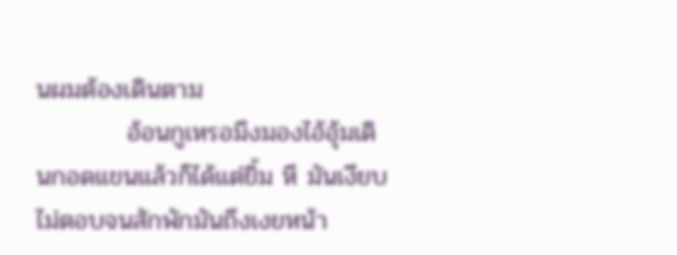นผมต้องเดินตาม
          อ้อนกูเหรอมึงมองไอ้อุ้มเดินกอดแขนแล้วก็ได้แต่ยิ้ม หึ มันเงียบไม่ตอบจนสักพักมันถึงเงยหน้า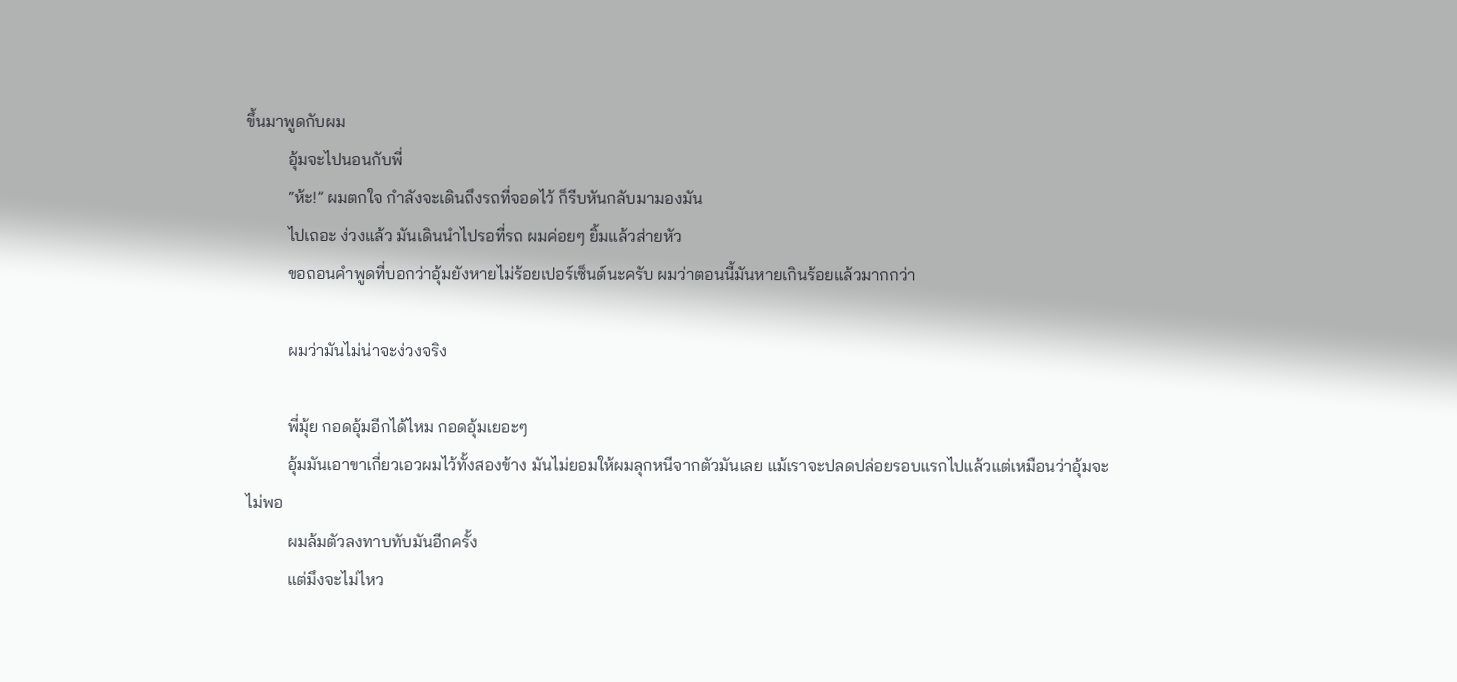ขึ้นมาพูดกับผม
          อุ้มจะไปนอนกับพี่
          “ห้ะ!” ผมตกใจ กำลังจะเดินถึงรถที่จอดไว้ ก็รีบหันกลับมามองมัน
          ไปเถอะ ง่วงแล้ว มันเดินนำไปรอที่รถ ผมค่อยๆ ยิ้มแล้วส่ายหัว
          ขอถอนคำพูดที่บอกว่าอุ้มยังหายไม่ร้อยเปอร์เซ็นต์นะครับ ผมว่าตอนนี้มันหายเกินร้อยแล้วมากกว่า

          ผมว่ามันไม่น่าจะง่วงจริง

          พี่มุ้ย กอดอุ้มอีกได้ไหม กอดอุ้มเยอะๆ
          อุ้มมันเอาขาเกี่ยวเอวผมไว้ทั้งสองข้าง มันไม่ยอมให้ผมลุกหนีจากตัวมันเลย แม้เราจะปลดปล่อยรอบแรกไปแล้วแต่เหมือนว่าอุ้มจะไม่พอ
          ผมล้มตัวลงทาบทับมันอีกครั้ง
          แต่มึงจะไม่ไหว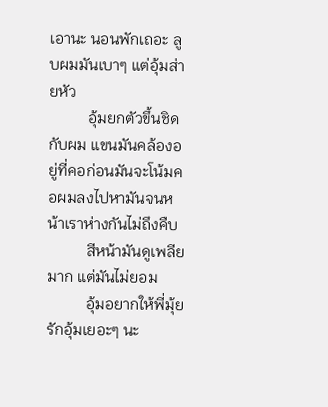เอานะ นอนพักเถอะ ลูบผมมันเบาๆ แต่อุ้มส่ายหัว
          อุ้มยกตัวขึ้นชิดกับผม แขนมันคล้องอยู่ที่คอก่อนมันจะโน้มคอผมลงไปหามันจนหน้าเราห่างกันไม่ถึงคืบ
          สีหน้ามันดูเพลียมาก แต่มันไม่ยอม
          อุ้มอยากให้พี่มุ้ยรักอุ้มเยอะๆ นะ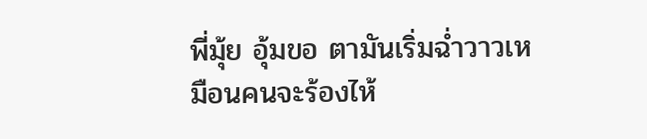พี่มุ้ย อุ้มขอ ตามันเริ่มฉ่ำวาวเหมือนคนจะร้องไห้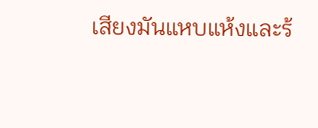เสียงมันแหบแห้งและร้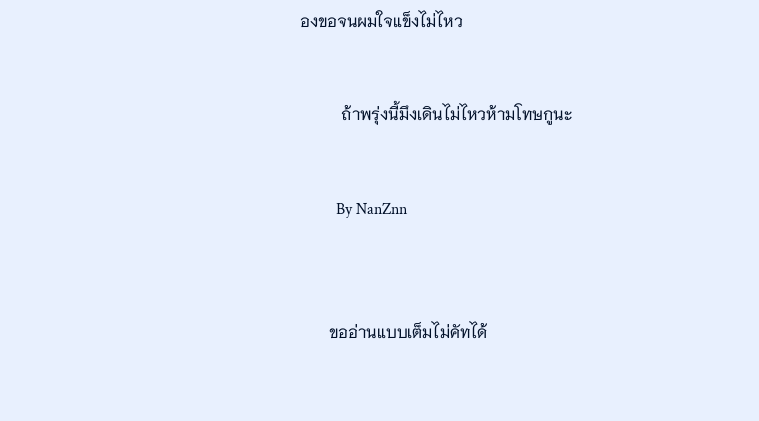องขอจนผมใจแข็งไม่ไหว


          ถ้าพรุ่งนี้มึงเดินไม่ไหวห้ามโทษกูนะ


         By NanZnn



       ขออ่านแบบเต็มไม่คัทได้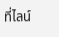ที่ไลน์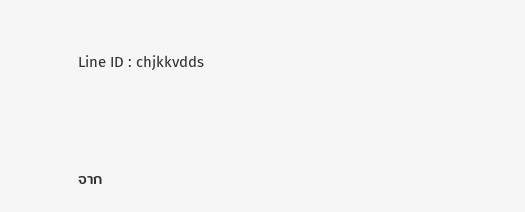Line ID : chjkkvdds





จาก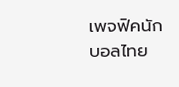เพจฟิคนักบอลไทย